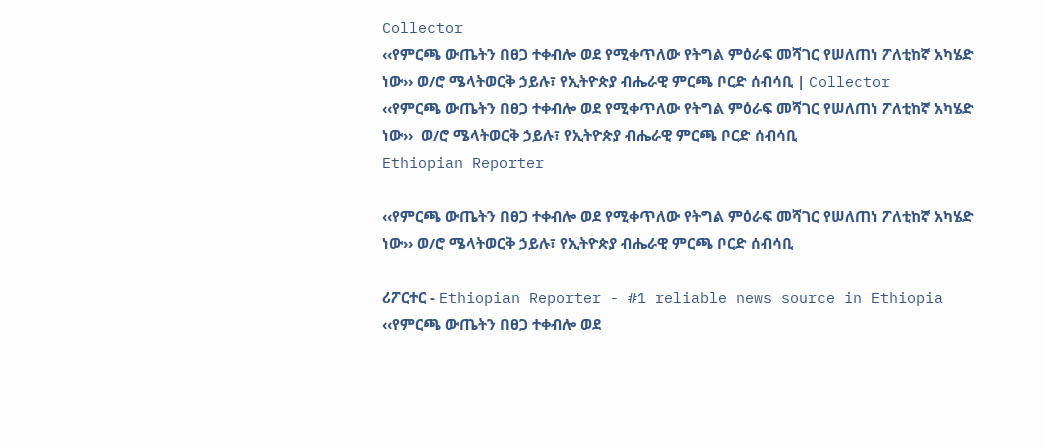Collector
‹‹የምርጫ ውጤትን በፀጋ ተቀብሎ ወደ የሚቀጥለው የትግል ምዕራፍ መሻገር የሠለጠነ ፖለቲከኛ አካሄድ ነው›› ወ/ሮ ሜላትወርቅ ኃይሉ፣ የኢትዮጵያ ብሔራዊ ምርጫ ቦርድ ሰብሳቢ | Collector
‹‹የምርጫ ውጤትን በፀጋ ተቀብሎ ወደ የሚቀጥለው የትግል ምዕራፍ መሻገር የሠለጠነ ፖለቲከኛ አካሄድ ነው››  ወ/ሮ ሜላትወርቅ ኃይሉ፣ የኢትዮጵያ ብሔራዊ ምርጫ ቦርድ ሰብሳቢ
Ethiopian Reporter

‹‹የምርጫ ውጤትን በፀጋ ተቀብሎ ወደ የሚቀጥለው የትግል ምዕራፍ መሻገር የሠለጠነ ፖለቲከኛ አካሄድ ነው›› ወ/ሮ ሜላትወርቅ ኃይሉ፣ የኢትዮጵያ ብሔራዊ ምርጫ ቦርድ ሰብሳቢ

ሪፖርተር - Ethiopian Reporter - #1 reliable news source in Ethiopia ‹‹የምርጫ ውጤትን በፀጋ ተቀብሎ ወደ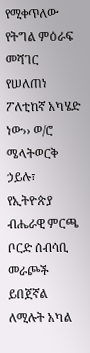የሚቀጥለው የትግል ምዕራፍ መሻገር የሠለጠነ ፖለቲከኛ አካሄድ ነው›› ወ/ሮ ሜላትወርቅ ኃይሉ፣ የኢትዮጵያ ብሔራዊ ምርጫ ቦርድ ሰብሳቢ መራጮች ይበጀኛል ለሚሉት አካል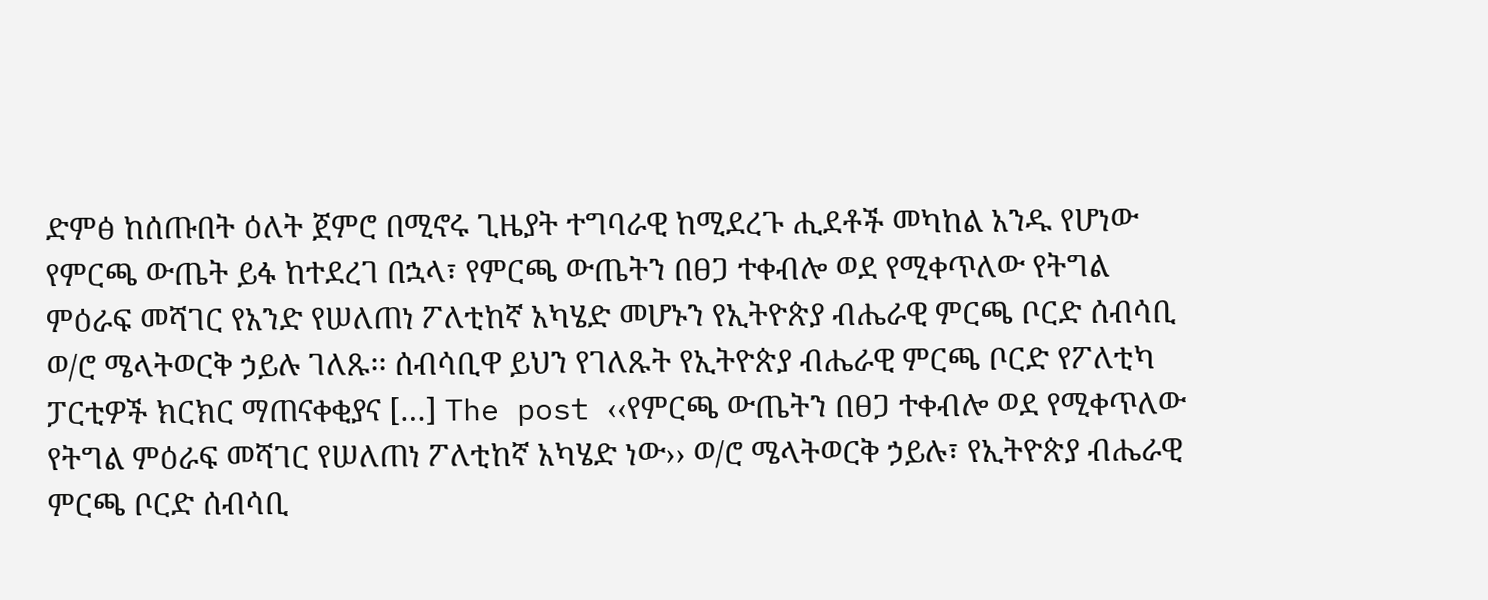ድምፅ ከሰጡበት ዕለት ጀምሮ በሚኖሩ ጊዜያት ተግባራዊ ከሚደረጉ ሒደቶች መካከል አንዱ የሆነው የምርጫ ውጤት ይፋ ከተደረገ በኋላ፣ የምርጫ ውጤትን በፀጋ ተቀብሎ ወደ የሚቀጥለው የትግል ምዕራፍ መሻገር የአንድ የሠለጠነ ፖለቲከኛ አካሄድ መሆኑን የኢትዮጵያ ብሔራዊ ምርጫ ቦርድ ሰብሳቢ ወ/ሮ ሜላትወርቅ ኃይሉ ገለጹ፡፡ ሰብሳቢዋ ይህን የገለጹት የኢትዮጵያ ብሔራዊ ምርጫ ቦርድ የፖለቲካ ፓርቲዎች ክርክር ማጠናቀቂያና […] The post ‹‹የምርጫ ውጤትን በፀጋ ተቀብሎ ወደ የሚቀጥለው የትግል ምዕራፍ መሻገር የሠለጠነ ፖለቲከኛ አካሄድ ነው›› ወ/ሮ ሜላትወርቅ ኃይሉ፣ የኢትዮጵያ ብሔራዊ ምርጫ ቦርድ ሰብሳቢ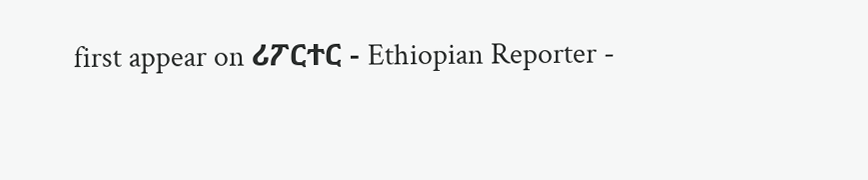first appear on ሪፖርተር - Ethiopian Reporter -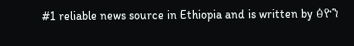#1 reliable news source in Ethiopia and is written by ፅዮን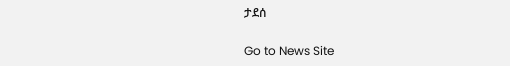ታደሰ

Go to News Site